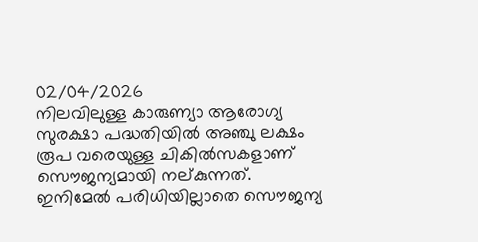02/04/2026
നിലവിലുള്ള കാരുണ്യാ ആരോഗ്യ സുരക്ഷാ പദ്ധതിയിൽ അഞ്ചു ലക്ഷം രൂപ വരെയുള്ള ചികിൽസകളാണ് സൌജന്യമായി നല്കുന്നത്. ഇനിമേൽ പരിധിയില്ലാതെ സൌജന്യ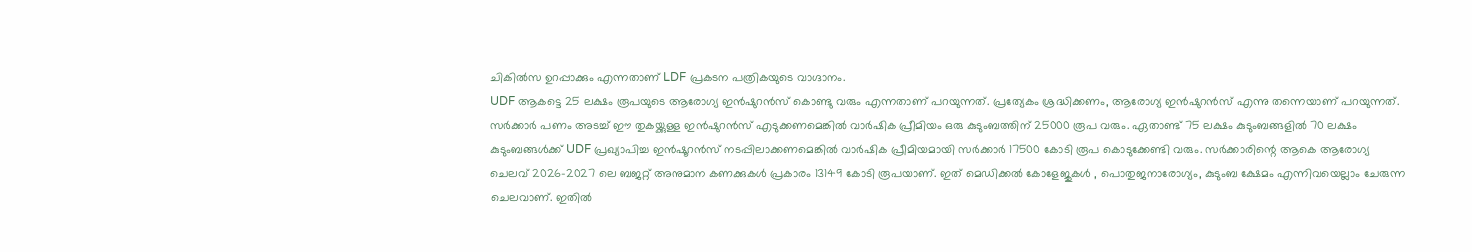ചികിൽസ ഉറപ്പാക്കും എന്നതാണ് LDF പ്രകടന പത്രികയുടെ വാഗ്ദാനം.
UDF ആകട്ടെ 25 ലക്ഷം രൂപയുടെ ആരോഗ്യ ഇൻഷുറൻസ് കൊണ്ടു വരും എന്നതാണ് പറയുന്നത്. പ്രത്യേകം ശ്രദ്ധിക്കണം, ആരോഗ്യ ഇൻഷുറൻസ് എന്നു തന്നെയാണ് പറയുന്നത്. സർക്കാർ പണം അടച്ച് ഈ തുകയ്ക്കുള്ള ഇൻഷുറൻസ് എടുക്കണമെങ്കിൽ വാർഷിക പ്രീമിയം ഒരു കുടുംബത്തിന് 25000 രൂപ വരും. ഏതാണ്ട് 75 ലക്ഷം കുടുംബങ്ങളിൽ 70 ലക്ഷം കുടുംബങ്ങൾക്ക് UDF പ്രഖ്യാപിച്ച ഇൻഷൂറൻസ് നടപ്പിലാക്കണമെങ്കിൽ വാർഷിക പ്രീമിയമായി സർക്കാർ 17500 കോടി രൂപ കൊടുക്കേണ്ടി വരും. സർക്കാരിന്റെ ആകെ ആരോഗ്യ ചെലവ് 2026-2027 ലെ ബജറ്റ് അനുമാന കണക്കുകൾ പ്രകാരം 13149 കോടി രൂപയാണ്. ഇത് മെഡിക്കൽ കോളേജുകൾ , പൊതുജനാരോഗ്യം, കുടുംബ ക്ഷേമം എന്നിവയെല്ലാം ചേരുന്ന ചെലവാണ്. ഇതിൽ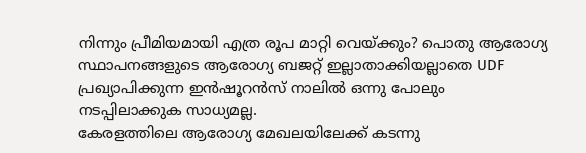നിന്നും പ്രീമിയമായി എത്ര രൂപ മാറ്റി വെയ്ക്കും? പൊതു ആരോഗ്യ സ്ഥാപനങ്ങളുടെ ആരോഗ്യ ബജറ്റ് ഇല്ലാതാക്കിയല്ലാതെ UDF പ്രഖ്യാപിക്കുന്ന ഇൻഷൂറൻസ് നാലിൽ ഒന്നു പോലും നടപ്പിലാക്കുക സാധ്യമല്ല.
കേരളത്തിലെ ആരോഗ്യ മേഖലയിലേക്ക് കടന്നു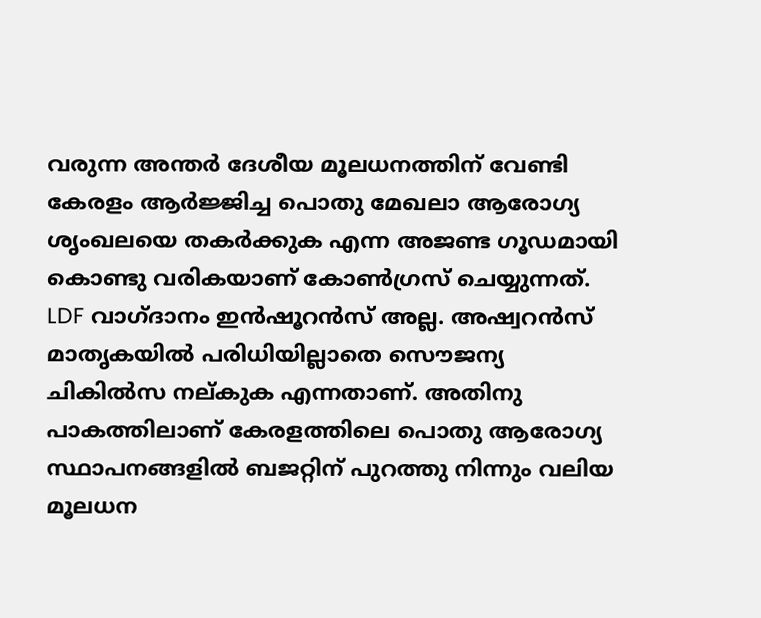വരുന്ന അന്തർ ദേശീയ മൂലധനത്തിന് വേണ്ടി കേരളം ആർജ്ജിച്ച പൊതു മേഖലാ ആരോഗ്യ ശൃംഖലയെ തകർക്കുക എന്ന അജണ്ട ഗൂഡമായി കൊണ്ടു വരികയാണ് കോൺഗ്രസ് ചെയ്യുന്നത്.
LDF വാഗ്ദാനം ഇൻഷൂറൻസ് അല്ല. അഷ്വറൻസ് മാതൃകയിൽ പരിധിയില്ലാതെ സൌജന്യ ചികിൽസ നല്കുക എന്നതാണ്. അതിനു പാകത്തിലാണ് കേരളത്തിലെ പൊതു ആരോഗ്യ സ്ഥാപനങ്ങളിൽ ബജറ്റിന് പുറത്തു നിന്നും വലിയ മൂലധന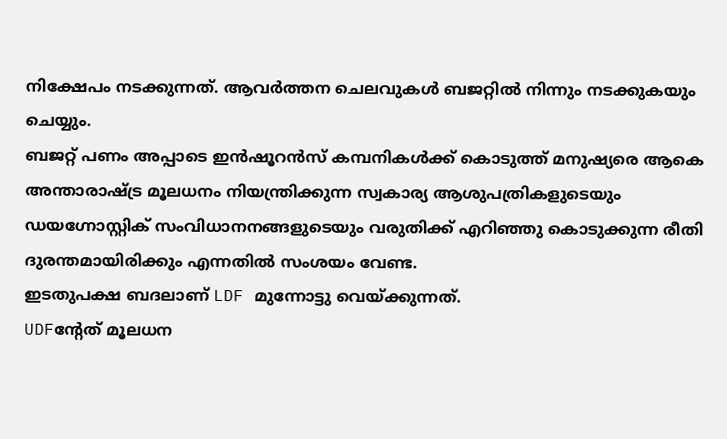നിക്ഷേപം നടക്കുന്നത്. ആവർത്തന ചെലവുകൾ ബജറ്റിൽ നിന്നും നടക്കുകയും ചെയ്യും.
ബജറ്റ് പണം അപ്പാടെ ഇൻഷൂറൻസ് കമ്പനികൾക്ക് കൊടുത്ത് മനുഷ്യരെ ആകെ അന്താരാഷ്ട്ര മൂലധനം നിയന്ത്രിക്കുന്ന സ്വകാര്യ ആശുപത്രികളുടെയും ഡയഗ്നോസ്റ്റിക് സംവിധാനനങ്ങളുടെയും വരുതിക്ക് എറിഞ്ഞു കൊടുക്കുന്ന രീതി ദുരന്തമായിരിക്കും എന്നതിൽ സംശയം വേണ്ട.
ഇടതുപക്ഷ ബദലാണ് LDF മുന്നോട്ടു വെയ്ക്കുന്നത്.
UDFന്റേത് മൂലധന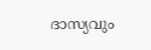ദാസ്യവും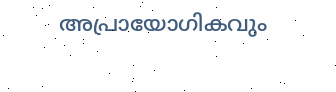അപ്രായോഗികവും